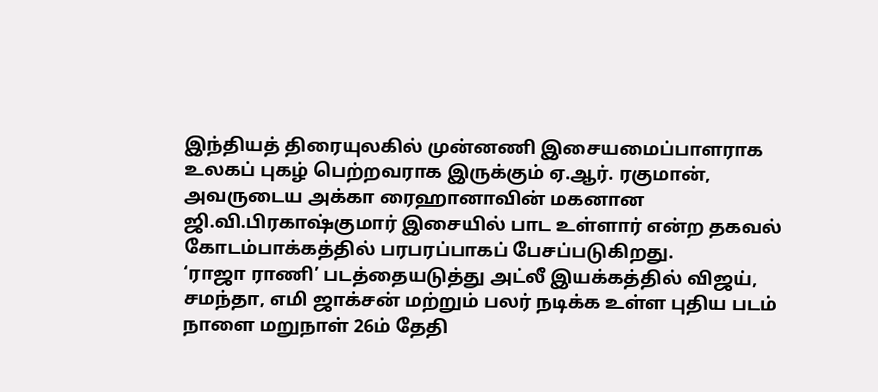இந்தியத் திரையுலகில் முன்னணி இசையமைப்பாளராக உலகப் புகழ் பெற்றவராக இருக்கும் ஏ.ஆர். ரகுமான், அவருடைய அக்கா ரைஹானாவின் மகனான ஜி.வி.பிரகாஷ்குமார் இசையில் பாட உள்ளார் என்ற தகவல் கோடம்பாக்கத்தில் பரபரப்பாகப் பேசப்படுகிறது.
‘ராஜா ராணி’ படத்தையடுத்து அட்லீ இயக்கத்தில் விஜய், சமந்தா, எமி ஜாக்சன் மற்றும் பலர் நடிக்க உள்ள புதிய படம் நாளை மறுநாள் 26ம் தேதி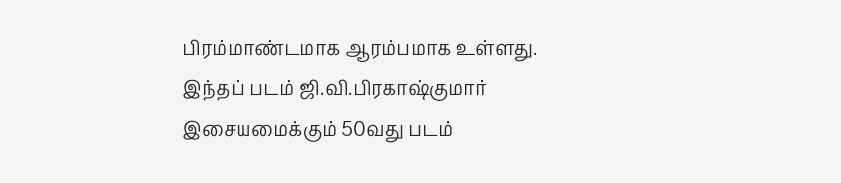பிரம்மாண்டமாக ஆரம்பமாக உள்ளது.
இந்தப் படம் ஜி.வி.பிரகாஷ்குமார் இசையமைக்கும் 50வது படம்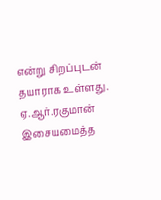என்று சிறப்புடன் தயாராக உள்ளது. ஏ.ஆர்.ரகுமான் இசையமைத்த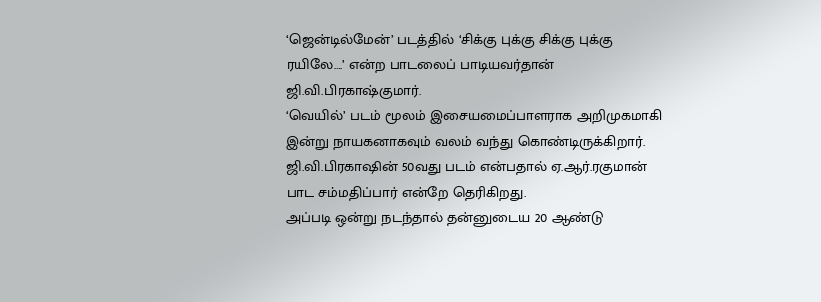‘ஜென்டில்மேன்’ படத்தில் ‘சிக்கு புக்கு சிக்கு புக்கு ரயிலே….’ என்ற பாடலைப் பாடியவர்தான் ஜி.வி.பிரகாஷ்குமார்.
‘வெயில்’ படம் மூலம் இசையமைப்பாளராக அறிமுகமாகி இன்று நாயகனாகவும் வலம் வந்து கொண்டிருக்கிறார்.
ஜி.வி.பிரகாஷின் 50வது படம் என்பதால் ஏ.ஆர்.ரகுமான் பாட சம்மதிப்பார் என்றே தெரிகிறது.
அப்படி ஒன்று நடந்தால் தன்னுடைய 20 ஆண்டு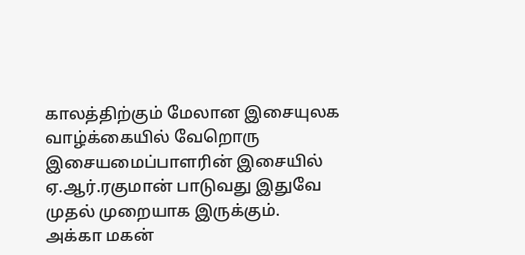காலத்திற்கும் மேலான இசையுலக வாழ்க்கையில் வேறொரு இசையமைப்பாளரின் இசையில் ஏ.ஆர்.ரகுமான் பாடுவது இதுவே முதல் முறையாக இருக்கும்.
அக்கா மகன்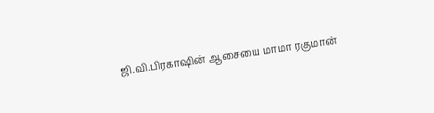ஜி.வி.பிரகாஷின் ஆசையை மாமா ரகுமான்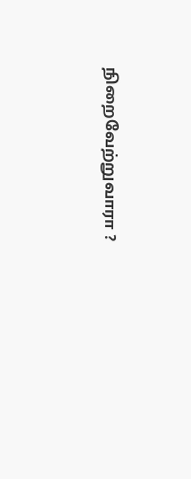நிறைவேற்றுவாரா ?